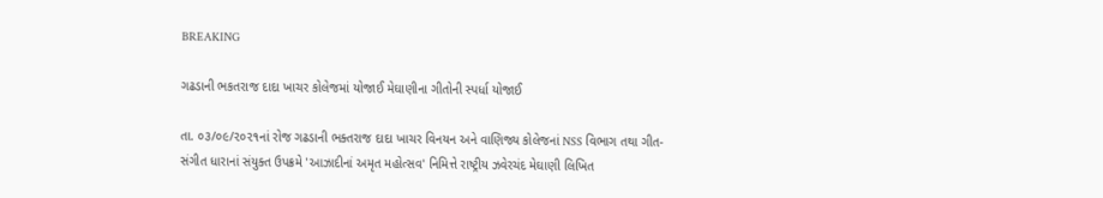BREAKING

ગઢડાની ભકતરાજ દાદા ખાચર કોલેજમાં યોજાઈ મેઘાણીના ગીતોની સ્પર્ધા યોજાઈ

તા. ૦૩/૦૯/૨૦૨૧નાં રોજ ગઢડાની ભક્તરાજ દાદા ખાચર વિનયન અને વાણિજ્ય કોલેજનાં NSS વિભાગ તથા ગીત-સંગીત ધારાનાં સંયુક્ત ઉપક્રમે 'આઝાદીનાં અમૃત મહોત્સવ' નિમિત્તે રાષ્ટ્રીય ઝવેરચંદ મેઘાણી લિખિત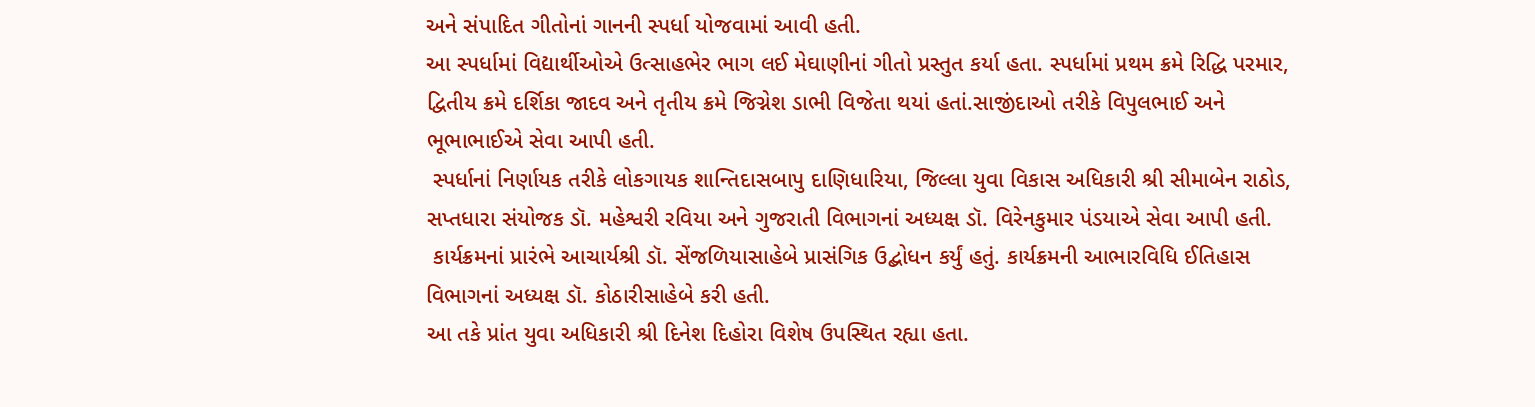અને સંપાદિત ગીતોનાં ગાનની સ્પર્ધા યોજવામાં આવી હતી.
આ સ્પર્ધામાં વિદ્યાર્થીઓએ ઉત્સાહભેર ભાગ લઈ મેઘાણીનાં ગીતો પ્રસ્તુત કર્યા હતા. સ્પર્ધામાં પ્રથમ ક્રમે રિદ્ધિ પરમાર, દ્વિતીય ક્રમે દર્શિકા જાદવ અને તૃતીય ક્રમે જિગ્નેશ ડાભી વિજેતા થયાં હતાં.સાજીંદાઓ તરીકે વિપુલભાઈ અને ભૂભાભાઈએ સેવા આપી હતી.
 સ્પર્ધાનાં નિર્ણાયક તરીકે લોકગાયક શાન્તિદાસબાપુ દાણિધારિયા, જિલ્લા યુવા વિકાસ અધિકારી શ્રી સીમાબેન રાઠોડ, સપ્તધારા સંયોજક ડૉ. મહેશ્વરી રવિયા અને ગુજરાતી વિભાગનાં અધ્યક્ષ ડૉ. વિરેનકુમાર પંડયાએ સેવા આપી હતી.
 કાર્યક્રમનાં પ્રારંભે આચાર્યશ્રી ડૉ. સેંજળિયાસાહેબે પ્રાસંગિક ઉદ્બોધન કર્યું હતું. કાર્યક્રમની આભારવિધિ ઈતિહાસ વિભાગનાં અધ્યક્ષ ડૉ. કોઠારીસાહેબે કરી હતી.
આ તકે પ્રાંત યુવા અધિકારી શ્રી દિનેશ દિહોરા વિશેષ ઉપસ્થિત રહ્યા હતા.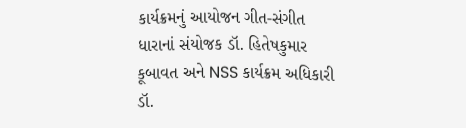કાર્યક્રમનું આયોજન ગીત-સંગીત ધારાનાં સંયોજક ડૉ. હિતેષકુમાર કૂબાવત અને NSS કાર્યક્રમ અધિકારી ડૉ.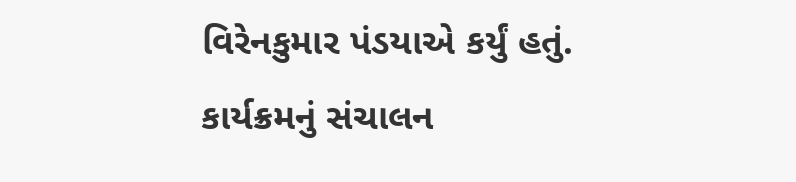વિરેનકુમાર પંડયાએ કર્યું હતું. કાર્યક્રમનું સંચાલન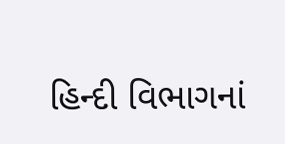હિન્દી વિભાગનાં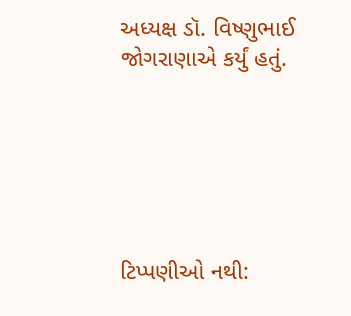અધ્યક્ષ ડૉ. વિષ્ણુભાઈ જોગરાણાએ કર્યું હતું.






ટિપ્પણીઓ નથી: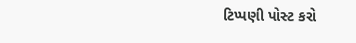ટિપ્પણી પોસ્ટ કરો